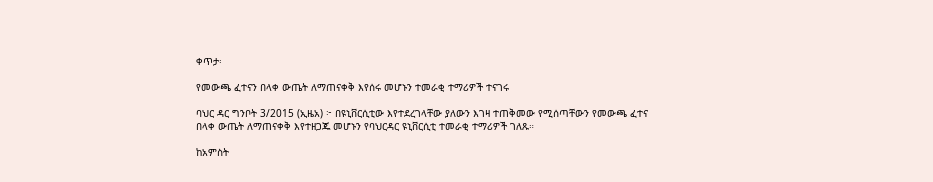ቀጥታ፡

የመውጫ ፈተናን በላቀ ውጤት ለማጠናቀቅ እየሰሩ መሆኑን ተመራቂ ተማሪዎች ተናገሩ

ባህር ዳር ግንቦት 3/2015 (ኢዜአ) ፦ በዩኒቨርሲቲው እየተደረገላቸው ያለውን እገዛ ተጠቅመው የሚሰጣቸውን የመውጫ ፈተና በላቀ ውጤት ለማጠናቀቅ እየተዘጋጁ መሆኑን የባህርዳር ዩኒቨርሲቲ ተመራቂ ተማሪዎች ገለጹ።

ከአምስት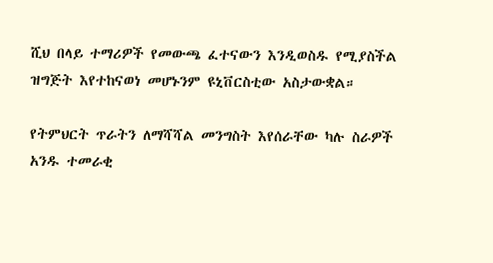ሺህ በላይ ተማሪዎች የመውጫ ፈተናውን እንዲወስዱ የሚያስችል ዝግጅት እየተከናወነ መሆኑንም ዩኒቨርስቲው አስታውቋል።

የትምህርት ጥራትን ለማሻሻል መንግስት እየሰራቸው ካሉ ስራዎች አንዱ ተመራቂ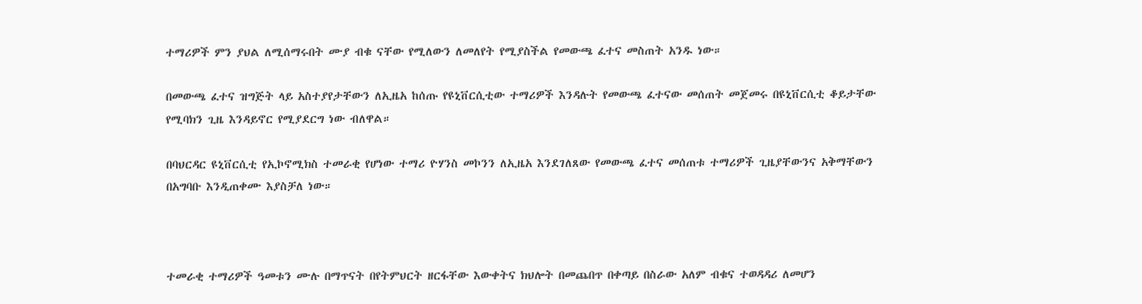ተማሪዎች ምን ያህል ለሚሰማሩበት ሙያ ብቁ ናቸው የሚለውን ለመለየት የሚያስችል የመውጫ ፈተና መስጠት አንዱ ነው።

በመውጫ ፈተና ዝግጅት ላይ አስተያየታቸውን ለኢዜአ ከሰጡ የዩኒቨርሲቲው ተማሪዎች እንዳሉት የመውጫ ፈተናው መሰጠት መጀመሩ በዩኒቨርሲቲ ቆይታቸው የሚባክን ጊዜ እንዳይኖር የሚያደርግ ነው ብለዋል።

በባህርዳር ዩኒቨርሲቲ የኢኮኖሚክስ ተመራቂ የሆነው ተማሪ ዮሃንስ መኮንን ለኢዜአ እንደገለጸው የመውጫ ፈተና መሰጠቱ ተማሪዎች ጊዜያቸውንና አቅማቸውን በአግባቡ እንዲጠቀሙ እያስቻለ ነው።



ተመራቂ ተማሪዎች ዓመቱን ሙሉ በማጥናት በየትምህርት ዘርፋቸው እውቀትና ክህሎት በመጨበጥ በቀጣይ በስራው አለም ብቁና ተወዳዳሪ ለመሆን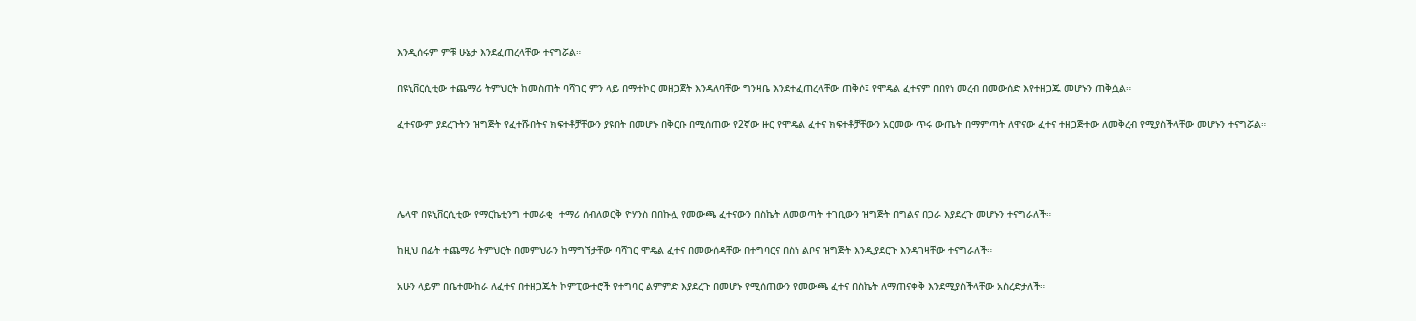እንዲሰሩም ምቹ ሁኔታ እንደፈጠረላቸው ተናግሯል።

በዩኒቨርሲቲው ተጨማሪ ትምህርት ከመስጠት ባሻገር ምን ላይ በማተኮር መዘጋጀት እንዳለባቸው ግንዛቤ እንደተፈጠረላቸው ጠቅሶ፤ የሞዴል ፈተናም በበየነ መረብ በመውሰድ እየተዘጋጁ መሆኑን ጠቅሷል።

ፈተናውም ያደረጉትን ዝግጅት የፈተሹበትና ክፍተቶቻቸውን ያዩበት በመሆኑ በቅርቡ በሚሰጠው የ2ኛው ዙር የሞዴል ፈተና ክፍተቶቻቸውን አርመው ጥሩ ውጤት በማምጣት ለዋናው ፈተና ተዘጋጅተው ለመቅረብ የሚያስችላቸው መሆኑን ተናግሯል።




ሌላዋ በዩኒቨርሲቲው የማርኬቲንግ ተመራቂ  ተማሪ ሰብለወርቅ ዮሃንስ በበኩሏ የመውጫ ፈተናውን በስኬት ለመወጣት ተገቢውን ዝግጅት በግልና በጋራ እያደረጉ መሆኑን ተናግራለች።

ከዚህ በፊት ተጨማሪ ትምህርት በመምህራን ከማግኘታቸው ባሻገር ሞዴል ፈተና በመውሰዳቸው በተግባርና በስነ ልቦና ዝግጅት እንዲያደርጉ እንዳገዛቸው ተናግራለች።

አሁን ላይም በቤተሙከራ ለፈተና በተዘጋጁት ኮምፒውተሮች የተግባር ልምምድ እያደረጉ በመሆኑ የሚሰጠውን የመውጫ ፈተና በስኬት ለማጠናቀቅ እንደሚያስችላቸው አስረድታለች።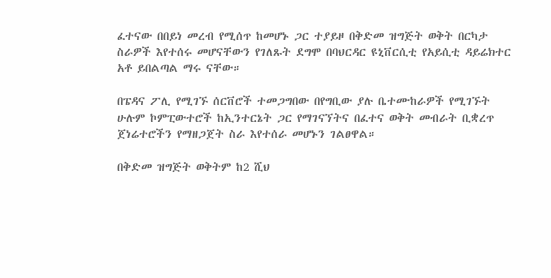ፈተናው በበይነ መረብ የሚሰጥ ከመሆኑ ጋር ተያይዞ በቅድመ ዝግጅት ወቅት በርካታ ስራዎች እየተሰሩ መሆናቸውን የገለጹት ደግሞ በባህርዳር ዩኒቨርሲቲ የአይሲቲ ዳይሬክተር አቶ ይበልጣል ማሩ ናቸው።

በፔዳና ፖሊ የሚገኙ ሰርቨሮች ተመጋግበው በየግቢው ያሉ ቤተሙከራዎች የሚገኙት ሁሉም ኮምፒውተሮች ከኢንተርኔት ጋር የማገናኘትና በፈተና ወቅት መብራት ቢቋረጥ ጀነሬተሮችን የማዘጋጀት ስራ እየተሰራ መሆኑን ገልፀዋል።

በቅድመ ዝግጅት ወቅትም ከ2 ሺህ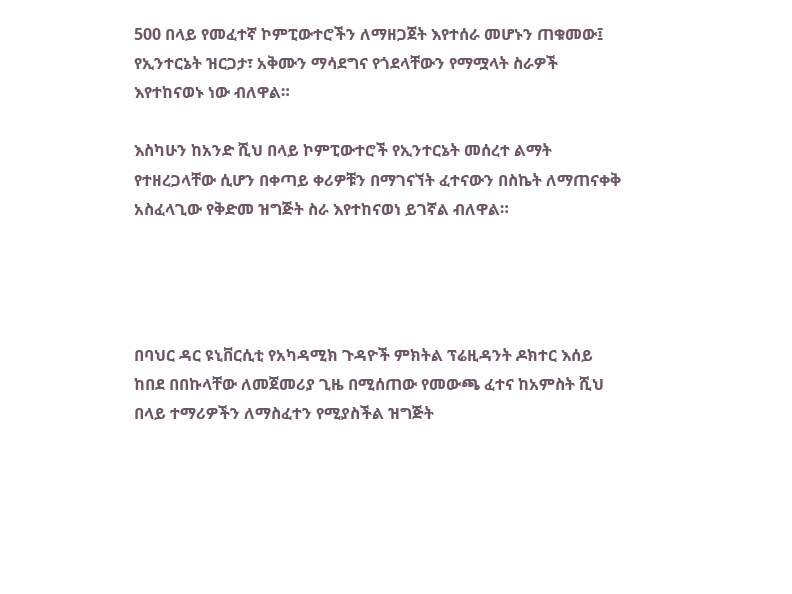500 በላይ የመፈተኛ ኮምፒውተሮችን ለማዘጋጀት እየተሰራ መሆኑን ጠቁመው፤ የኢንተርኔት ዝርጋታ፣ አቅሙን ማሳደግና የጎደላቸውን የማሟላት ስራዎች እየተከናወኑ ነው ብለዋል።

እስካሁን ከአንድ ሺህ በላይ ኮምፒውተሮች የኢንተርኔት መሰረተ ልማት የተዘረጋላቸው ሲሆን በቀጣይ ቀሪዎቹን በማገናኘት ፈተናውን በስኬት ለማጠናቀቅ አስፈላጊው የቅድመ ዝግጅት ስራ እየተከናወነ ይገኛል ብለዋል።




በባህር ዳር ዩኒቨርሲቲ የአካዳሚክ ጉዳዮች ምክትል ፕሬዚዳንት ዶክተር እሰይ ከበደ በበኩላቸው ለመጀመሪያ ጊዜ በሚሰጠው የመውጫ ፈተና ከአምስት ሺህ በላይ ተማሪዎችን ለማስፈተን የሚያስችል ዝግጅት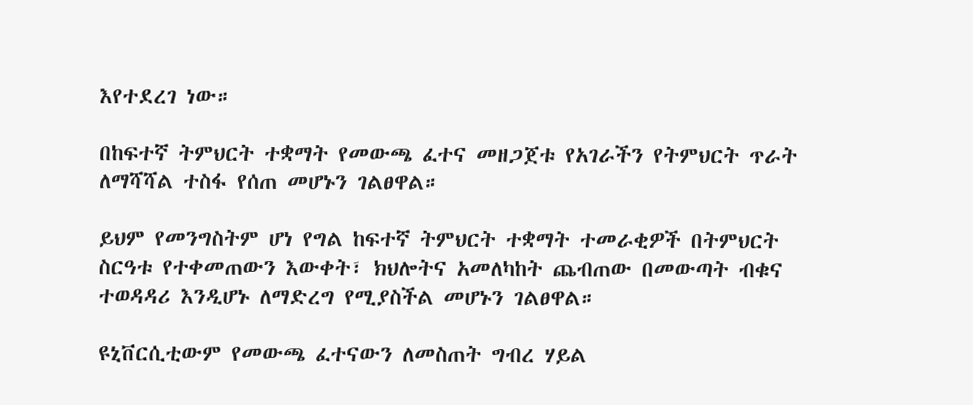እየተደረገ ነው።

በከፍተኛ ትምህርት ተቋማት የመውጫ ፈተና መዘጋጀቱ የአገራችን የትምህርት ጥራት ለማሻሻል ተስፋ የሰጠ መሆኑን ገልፀዋል።

ይህም የመንግስትም ሆነ የግል ከፍተኛ ትምህርት ተቋማት ተመራቂዎች በትምህርት ስርዓቱ የተቀመጠውን እውቀት፣ ክህሎትና አመለካከት ጨብጠው በመውጣት ብቁና ተወዳዳሪ እንዲሆኑ ለማድረግ የሚያስችል መሆኑን ገልፀዋል።

ዩኒቨርሲቲውም የመውጫ ፈተናውን ለመስጠት ግብረ ሃይል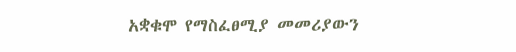አቋቁሞ የማስፈፀሚያ መመሪያውን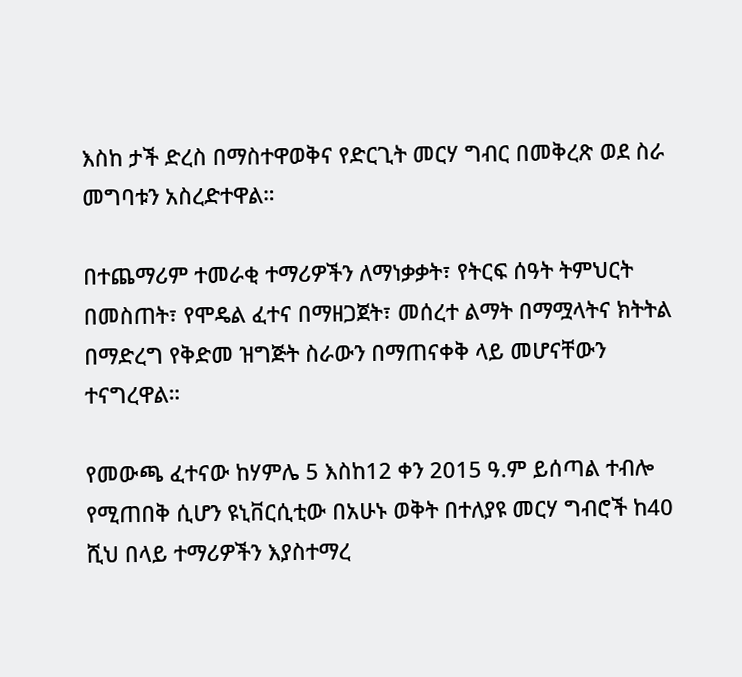እስከ ታች ድረስ በማስተዋወቅና የድርጊት መርሃ ግብር በመቅረጽ ወደ ስራ መግባቱን አስረድተዋል።

በተጨማሪም ተመራቂ ተማሪዎችን ለማነቃቃት፣ የትርፍ ሰዓት ትምህርት በመስጠት፣ የሞዴል ፈተና በማዘጋጀት፣ መሰረተ ልማት በማሟላትና ክትትል በማድረግ የቅድመ ዝግጅት ስራውን በማጠናቀቅ ላይ መሆናቸውን ተናግረዋል።

የመውጫ ፈተናው ከሃምሌ 5 እስከ12 ቀን 2015 ዓ.ም ይሰጣል ተብሎ የሚጠበቅ ሲሆን ዩኒቨርሲቲው በአሁኑ ወቅት በተለያዩ መርሃ ግብሮች ከ40 ሺህ በላይ ተማሪዎችን እያስተማረ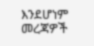እንደሆነም መረጃዎች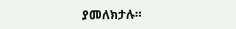ያመለክታሉ።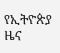የኢትዮጵያ ዜና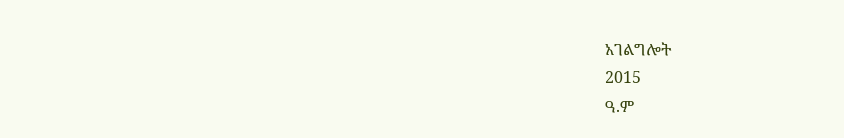አገልግሎት
2015
ዓ.ም